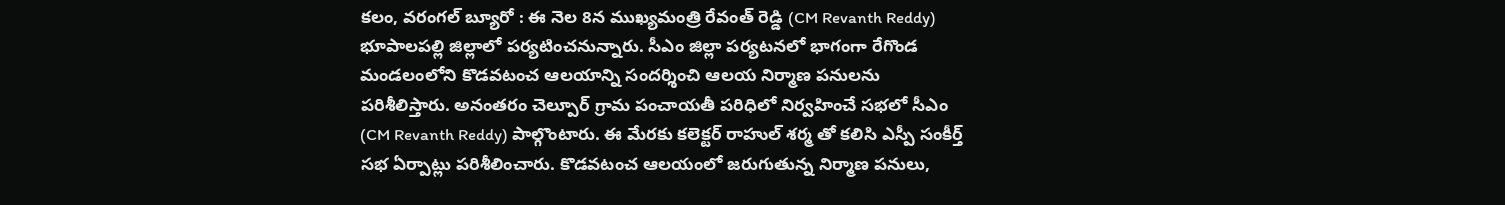కలం, వరంగల్ బ్యూరో : ఈ నెల 8న ముఖ్యమంత్రి రేవంత్ రెడ్డి (CM Revanth Reddy) భూపాలపల్లి జిల్లాలో పర్యటించనున్నారు. సీఎం జిల్లా పర్యటనలో భాగంగా రేగొండ మండలంలోని కొడవటంచ ఆలయాన్ని సందర్శించి ఆలయ నిర్మాణ పనులను పరిశీలిస్తారు. అనంతరం చెల్పూర్ గ్రామ పంచాయతీ పరిధిలో నిర్వహించే సభలో సీఎం (CM Revanth Reddy) పాల్గొంటారు. ఈ మేరకు కలెక్టర్ రాహుల్ శర్మ తో కలిసి ఎస్పీ సంకీర్త్ సభ ఏర్పాట్లు పరిశీలించారు. కొడవటంచ ఆలయంలో జరుగుతున్న నిర్మాణ పనులు,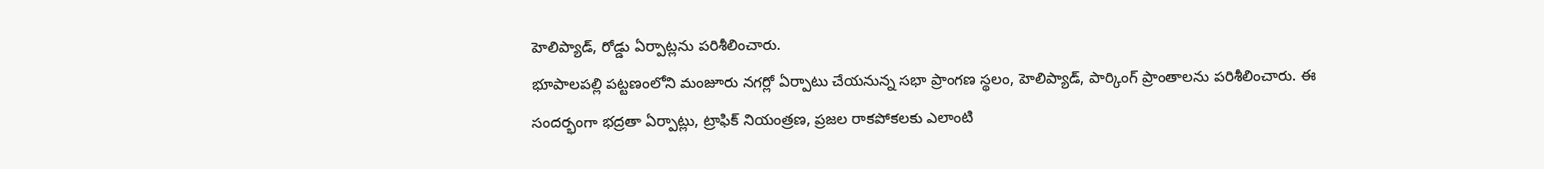హెలిప్యాడ్, రోడ్డు ఏర్పాట్లను పరిశీలించారు.
భూపాలపల్లి పట్టణంలోని మంజూరు నగర్లో ఏర్పాటు చేయనున్న సభా ప్రాంగణ స్థలం, హెలిప్యాడ్, పార్కింగ్ ప్రాంతాలను పరిశీలించారు. ఈ సందర్భంగా భద్రతా ఏర్పాట్లు, ట్రాఫిక్ నియంత్రణ, ప్రజల రాకపోకలకు ఎలాంటి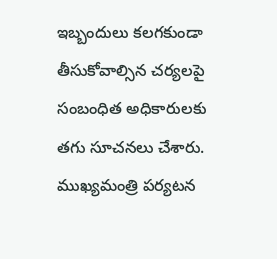ఇబ్బందులు కలగకుండా తీసుకోవాల్సిన చర్యలపై సంబంధిత అధికారులకు తగు సూచనలు చేశారు. ముఖ్యమంత్రి పర్యటన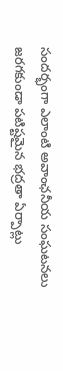సందర్భంగా ఎలాంటి అవాంఛనీయ సంఘటనలు జరగకుండా పటిష్టమైన భద్రతా ఏర్పాట్లు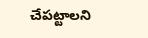చేపట్టాలని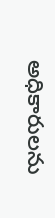అధికారులను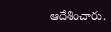ఆదేశించారు.